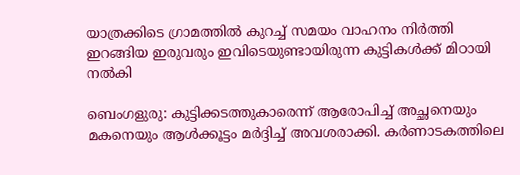യാത്രക്കിടെ ഗ്രാമത്തിൽ കുറച്ച് സമയം വാഹനം നിർത്തി ഇറങ്ങിയ ഇരുവരും ഇവിടെയുണ്ടായിരുന്ന കുട്ടികൾക്ക് മിഠായി നൽകി

ബെംഗളുരു: കുട്ടിക്കടത്തുകാരെന്ന് ആരോപിച്ച് അച്ഛനെയും മകനെയും ആൾക്കൂട്ടം മർദ്ദിച്ച് അവശരാക്കി. കർണാടകത്തിലെ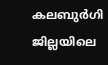കലബുർഗി ജില്ലയിലെ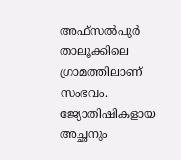അഫ്സൽപുർ താലൂക്കിലെ ഗ്രാമത്തിലാണ് സംഭവം. ജ്യോതിഷികളായ അച്ഛനും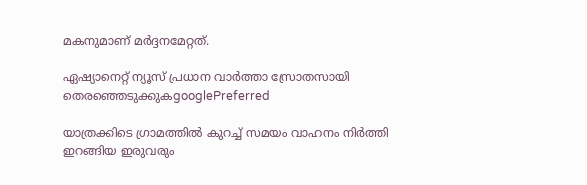മകനുമാണ് മർദ്ദനമേറ്റത്.

ഏഷ്യാനെറ്റ് ന്യൂസ് പ്രധാന വാർത്താ സ്രോതസായി തെരഞ്ഞെടുക്കുകgooglePreferred

യാത്രക്കിടെ ഗ്രാമത്തിൽ കുറച്ച് സമയം വാഹനം നിർത്തി ഇറങ്ങിയ ഇരുവരും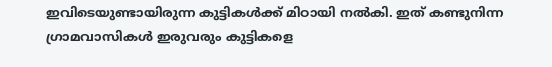ഇവിടെയുണ്ടായിരുന്ന കുട്ടികൾക്ക് മിഠായി നൽകി. ഇത് കണ്ടുനിന്ന ഗ്രാമവാസികൾ ഇരുവരും കുട്ടികളെ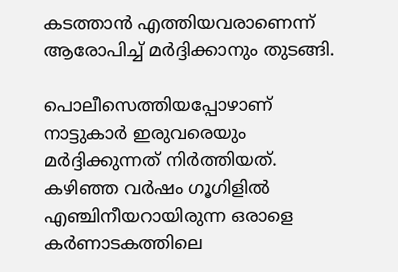കടത്താൻ എത്തിയവരാണെന്ന് ആരോപിച്ച് മർദ്ദിക്കാനും തുടങ്ങി.

പൊലീസെത്തിയപ്പോഴാണ് നാട്ടുകാർ ഇരുവരെയും മർദ്ദിക്കുന്നത് നിർത്തിയത്. കഴിഞ്ഞ വർഷം ഗൂഗിളിൽ എഞ്ചിനീയറായിരുന്ന ഒരാളെ കർണാടകത്തിലെ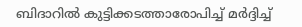ബിദാറിൽ കുട്ടിക്കടത്താരോപിച്ച് മർദ്ദിച്ച്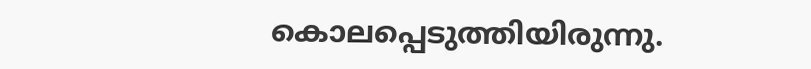കൊലപ്പെടുത്തിയിരുന്നു.